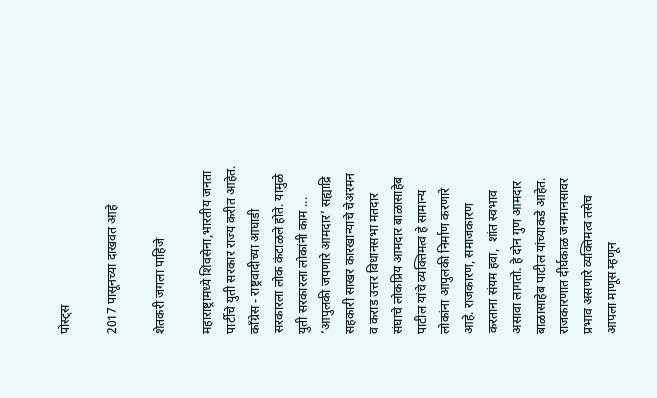पोस्ट्स

2017 पासूनच्या दाखवत आहे

शेतकरी जगला पाहिजे

महाराष्ट्रामध्ये शिवसेना,भारतीय जनता पार्टीचे युती सरकार राज्य करीत आहेत. काँग्रेस - राष्ट्रवादीच्या आघाडी सरकारला लोक कंटाळले होते. यामुळे युती सरकारला लोकांनी काम ...
’आपुलकी जपणारे आमदार’ सह्याद्रि सहकारी साखर कारखान्याचे चेअरमन व कराड उत्तर विधानसभा मतदार संघाचे लोकप्रिय आमदार बाळासाहेब पाटील यांचे व्यक्तिमत्व हे सामान्य लोकांना आपुलकी निर्माण करणारे आहे. राजकारण, समाजकारण करताना संयम हवा,  शांत स्वभाव असावा लागतो. हे दोन गुण आमदार बाळासाहेब पाटील यांच्याकडे आहेत. राजकारणात दीर्घकाळ जनमानसावर प्रभाव असणारे व्यक्तिमत्व तसेच आपला माणूस म्हणून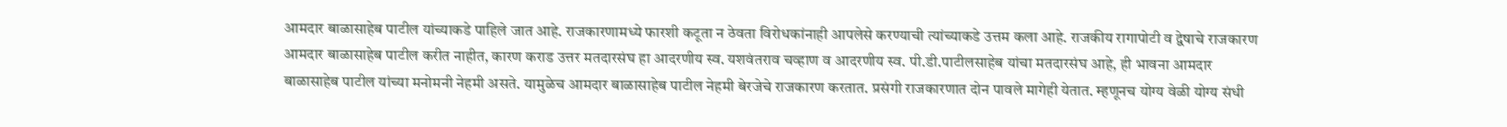आमदार बाळासाहेब पाटील यांच्याकडे पाहिले जात आहे. राजकारणामध्ये फारशी कटूता न ठेवता विरोधकांनाही आपलेसे करण्याची त्यांच्याकडे उत्तम कला आहे. राजकीय रागापोटी व द्वेषाचे राजकारण आमदार बाळासाहेब पाटील करीत नाहीत, कारण कराड उत्तर मतदारसंघ हा आदरणीय स्व. यशवंतराव चव्हाण व आदरणीय स्व. पी.डी.पाटीलसाहेब यांचा मतदारसंघ आहे, ही भावना आमदार बाळासाहेब पाटील यांच्या मनोमनी नेहमी असते. यामुळेच आमदार बाळासाहेब पाटील नेहमी बेरजेचे राजकारण करतात. प्रसंगी राजकारणात दोन पावले मागेही येतात. म्हणूनच योग्य वेळी योग्य संधी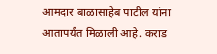आमदार बाळासाहेब पाटील यांना आतापर्यंत मिळाली आहे. कराड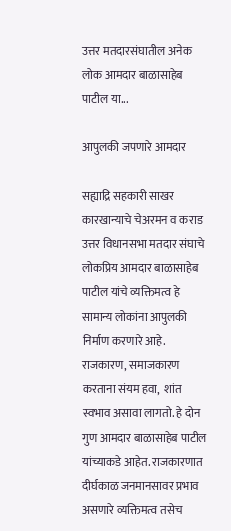उत्तर मतदारसंघातील अनेक लोक आमदार बाळासाहेब पाटील या...

आपुलकी जपणारे आमदार

सह्याद्रि सहकारी साखर कारखान्याचे चेअरमन व कराड उत्तर विधानसभा मतदार संघाचे लोकप्रिय आमदार बाळासाहेब पाटील यांचे व्यक्तिमत्व हे सामान्य लोकांना आपुलकी निर्माण करणारे आहे. राजकारण, समाजकारण करताना संयम हवा,  शांत स्वभाव असावा लागतो. हे दोन गुण आमदार बाळासाहेब पाटील यांच्याकडे आहेत. राजकारणात दीर्घकाळ जनमानसावर प्रभाव असणारे व्यक्तिमत्व तसेच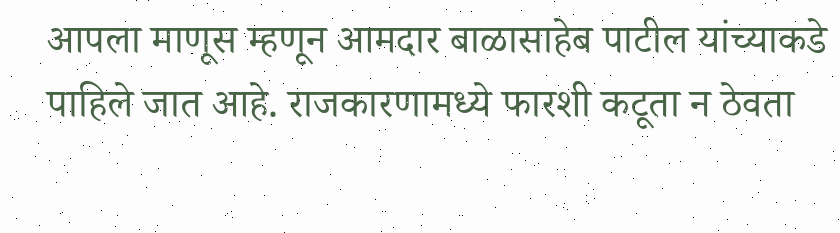आपला माणूस म्हणून आमदार बाळासाहेब पाटील यांच्याकडे पाहिले जात आहे. राजकारणामध्ये फारशी कटूता न ठेवता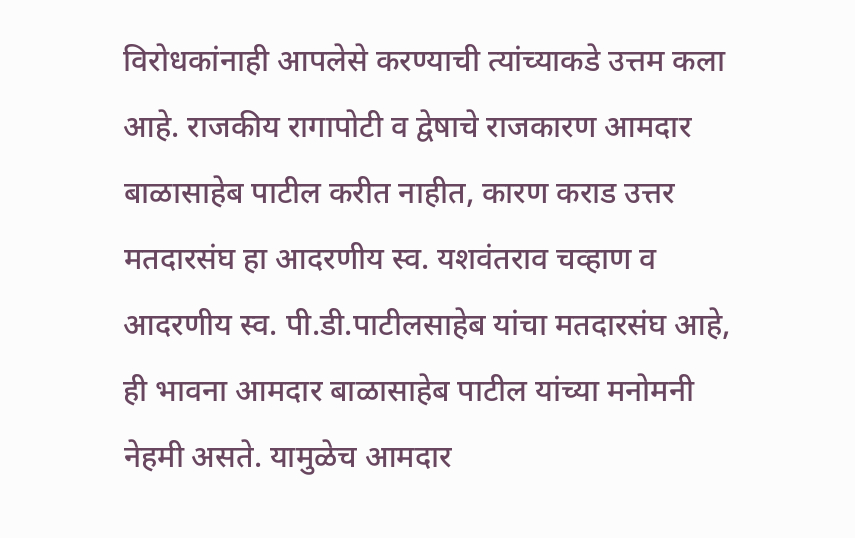विरोधकांनाही आपलेसे करण्याची त्यांच्याकडे उत्तम कला आहे. राजकीय रागापोटी व द्वेषाचे राजकारण आमदार बाळासाहेब पाटील करीत नाहीत, कारण कराड उत्तर मतदारसंघ हा आदरणीय स्व. यशवंतराव चव्हाण व आदरणीय स्व. पी.डी.पाटीलसाहेब यांचा मतदारसंघ आहे, ही भावना आमदार बाळासाहेब पाटील यांच्या मनोमनी नेहमी असते. यामुळेच आमदार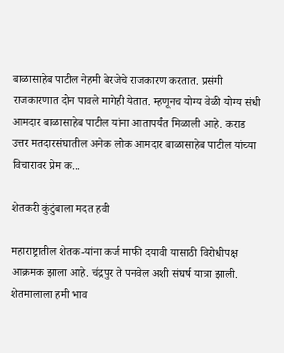बाळासाहेब पाटील नेहमी बेरजेचे राजकारण करतात. प्रसंगी राजकारणात दोन पावले मागेही येतात. म्हणूनच योग्य वेळी योग्य संधी आमदार बाळासाहेब पाटील यांना आतापर्यंत मिळाली आहे. कराड उत्तर मतदारसंघातील अनेक लोक आमदार बाळासाहेब पाटील यांच्या विचारावर प्रेम क...

शेतकरी कुंटुंबाला मदत हवी

महाराष्ट्रातील शेतक-यांना कर्ज माफी दयावी यासाठी विरोधीपक्ष आक्रमक झाला आहे. च॔द्रपुर ते पनवेल अशी संघर्ष यात्रा झाली. शेतमालाला हमी भाव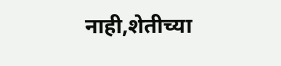नाही,शेतीच्या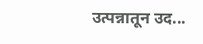उत्पन्नातून उद...